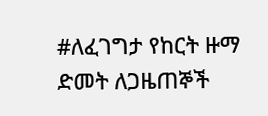#ለፈገግታ የከርት ዙማ ድመት ለጋዜጠኞች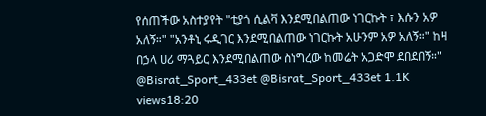የሰጠችው አስተያየት "ቲያጎ ሲልቫ እንደሚበልጠው ነገርኩት ፣ እሱን አዎ አለኝ።" "አንቶኒ ሩዲገር እንደሚበልጠው ነገርኩት አሁንም አዎ አለኝ።" ከዛ በኃላ ሀሪ ማጓይር እንደሚበልጠው ስነግረው ከመሬት አጋድሞ ደበደበኝ።" @Bisrat_Sport_433et @Bisrat_Sport_433et 1.1K views18:20